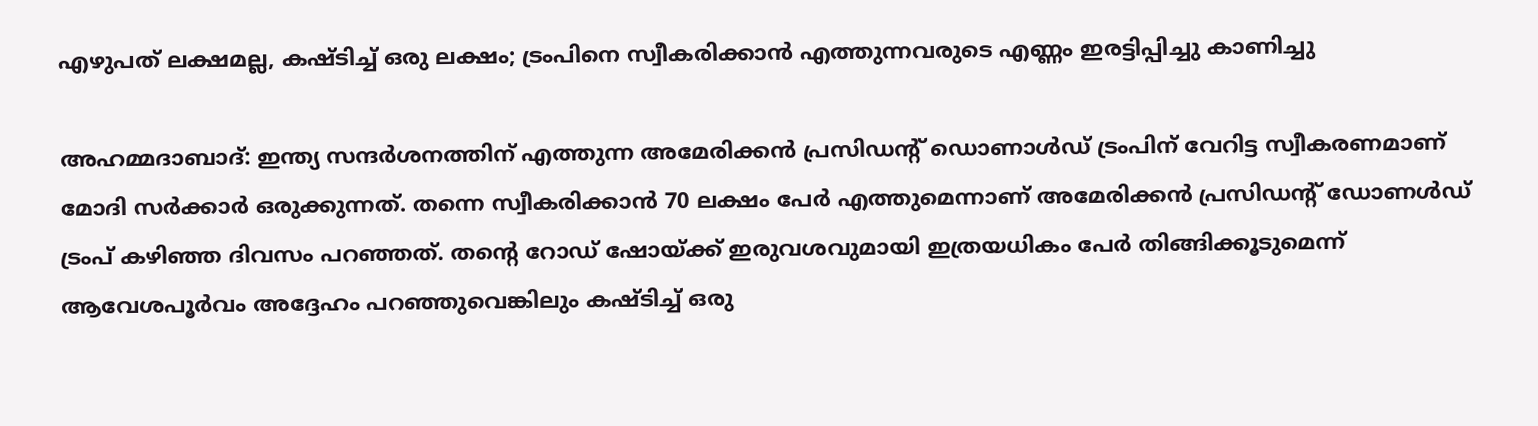എഴുപത് ലക്ഷമല്ല, കഷ്ടിച്ച് ഒരു ലക്ഷം; ട്രംപിനെ സ്വീകരിക്കാന്‍ എത്തുന്നവരുടെ എണ്ണം ഇരട്ടിപ്പിച്ചു കാണിച്ചു

അഹമ്മദാബാദ്: ഇന്ത്യ സന്ദര്‍ശനത്തിന് എത്തുന്ന അമേരിക്കന്‍ പ്രസിഡന്റ് ഡൊണാള്‍ഡ് ട്രംപിന് വേറിട്ട സ്വീകരണമാണ് മോദി സര്‍ക്കാര്‍ ഒരുക്കുന്നത്. തന്നെ സ്വീകരിക്കാന്‍ 70 ലക്ഷം പേര്‍ എത്തുമെന്നാണ് അമേരിക്കന്‍ പ്രസിഡന്റ് ഡോണള്‍ഡ് ട്രംപ് കഴിഞ്ഞ ദിവസം പറഞ്ഞത്. തന്റെ റോഡ് ഷോയ്ക്ക് ഇരുവശവുമായി ഇത്രയധികം പേര്‍ തിങ്ങിക്കൂടുമെന്ന് ആവേശപൂര്‍വം അദ്ദേഹം പറഞ്ഞുവെങ്കിലും കഷ്ടിച്ച് ഒരു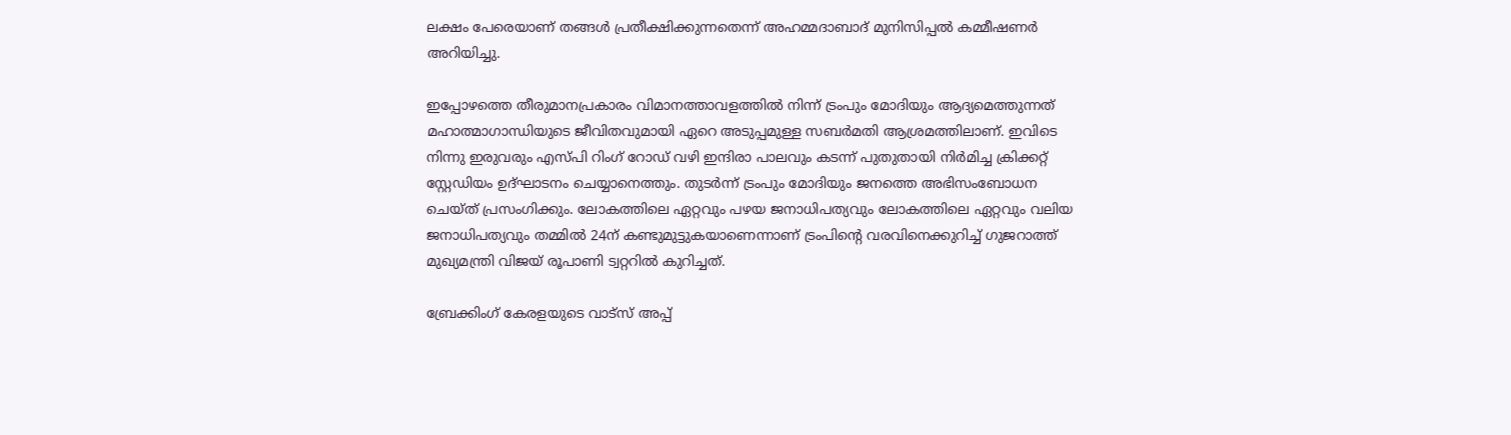ലക്ഷം പേരെയാണ് തങ്ങള്‍ പ്രതീക്ഷിക്കുന്നതെന്ന് അഹമ്മദാബാദ് മുനിസിപ്പല്‍ കമ്മീഷണര്‍ അറിയിച്ചു.

ഇപ്പോഴത്തെ തീരുമാനപ്രകാരം വിമാനത്താവളത്തില്‍ നിന്ന് ട്രംപും മോദിയും ആദ്യമെത്തുന്നത് മഹാത്മാഗാന്ധിയുടെ ജീവിതവുമായി ഏറെ അടുപ്പമുള്ള സബര്‍മതി ആശ്രമത്തിലാണ്. ഇവിടെ നിന്നു ഇരുവരും എസ്പി റിംഗ് റോഡ് വഴി ഇന്ദിരാ പാലവും കടന്ന് പുതുതായി നിര്‍മിച്ച ക്രിക്കറ്റ് സ്റ്റേഡിയം ഉദ്ഘാടനം ചെയ്യാനെത്തും. തുടര്‍ന്ന് ട്രംപും മോദിയും ജനത്തെ അഭിസംബോധന ചെയ്ത് പ്രസംഗിക്കും. ലോകത്തിലെ ഏറ്റവും പഴയ ജനാധിപത്യവും ലോകത്തിലെ ഏറ്റവും വലിയ ജനാധിപത്യവും തമ്മില്‍ 24ന് കണ്ടുമുട്ടുകയാണെന്നാണ് ട്രംപിന്റെ വരവിനെക്കുറിച്ച് ഗുജറാത്ത് മുഖ്യമന്ത്രി വിജയ് രൂപാണി ട്വറ്ററില്‍ കുറിച്ചത്.

ബ്രേക്കിംഗ് കേരളയുടെ വാട്സ് അപ്പ്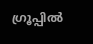ഗ്രൂപ്പിൽ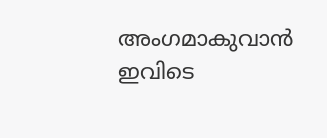അംഗമാകുവാൻ ഇവിടെ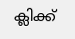ക്ലിക്ക്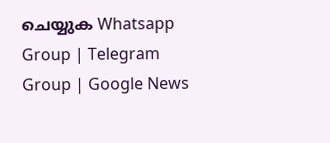ചെയ്യുക Whatsapp Group | Telegram Group | Google News